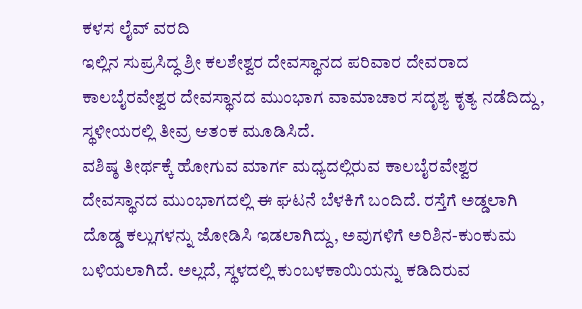ಕಳಸ ಲೈವ್ ವರದಿ
ಇಲ್ಲಿನ ಸುಪ್ರಸಿದ್ಧ ಶ್ರೀ ಕಲಶೇಶ್ವರ ದೇವಸ್ಥಾನದ ಪರಿವಾರ ದೇವರಾದ ಕಾಲಬೈರವೇಶ್ವರ ದೇವಸ್ಥಾನದ ಮುಂಭಾಗ ವಾಮಾಚಾರ ಸದೃಶ್ಯ ಕೃತ್ಯ ನಡೆದಿದ್ದು, ಸ್ಥಳೀಯರಲ್ಲಿ ತೀವ್ರ ಆತಂಕ ಮೂಡಿಸಿದೆ.
ವಶಿಷ್ಠ ತೀರ್ಥಕ್ಕೆ ಹೋಗುವ ಮಾರ್ಗ ಮಧ್ಯದಲ್ಲಿರುವ ಕಾಲಬೈರವೇಶ್ವರ ದೇವಸ್ಥಾನದ ಮುಂಭಾಗದಲ್ಲಿ ಈ ಘಟನೆ ಬೆಳಕಿಗೆ ಬಂದಿದೆ. ರಸ್ತೆಗೆ ಅಡ್ಡಲಾಗಿ ದೊಡ್ಡ ಕಲ್ಲುಗಳನ್ನು ಜೋಡಿಸಿ ಇಡಲಾಗಿದ್ದು, ಅವುಗಳಿಗೆ ಅರಿಶಿನ-ಕುಂಕುಮ ಬಳಿಯಲಾಗಿದೆ. ಅಲ್ಲದೆ, ಸ್ಥಳದಲ್ಲಿ ಕುಂಬಳಕಾಯಿಯನ್ನು ಕಡಿದಿರುವ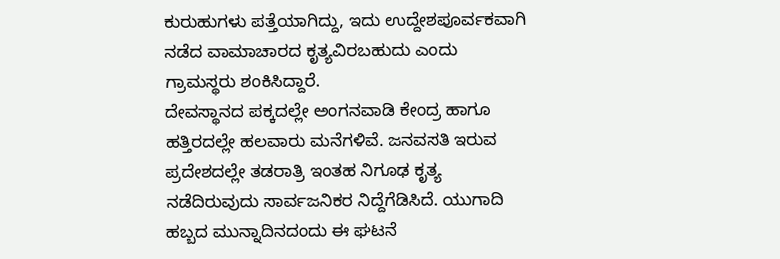ಕುರುಹುಗಳು ಪತ್ತೆಯಾಗಿದ್ದು, ಇದು ಉದ್ದೇಶಪೂರ್ವಕವಾಗಿ ನಡೆದ ವಾಮಾಚಾರದ ಕೃತ್ಯವಿರಬಹುದು ಎಂದು ಗ್ರಾಮಸ್ಥರು ಶಂಕಿಸಿದ್ದಾರೆ.
ದೇವಸ್ಥಾನದ ಪಕ್ಕದಲ್ಲೇ ಅಂಗನವಾಡಿ ಕೇಂದ್ರ ಹಾಗೂ ಹತ್ತಿರದಲ್ಲೇ ಹಲವಾರು ಮನೆಗಳಿವೆ. ಜನವಸತಿ ಇರುವ ಪ್ರದೇಶದಲ್ಲೇ ತಡರಾತ್ರಿ ಇಂತಹ ನಿಗೂಢ ಕೃತ್ಯ ನಡೆದಿರುವುದು ಸಾರ್ವಜನಿಕರ ನಿದ್ದೆಗೆಡಿಸಿದೆ. ಯುಗಾದಿ ಹಬ್ಬದ ಮುನ್ನಾದಿನದಂದು ಈ ಘಟನೆ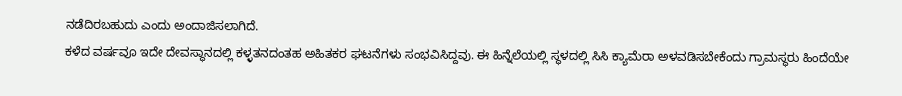ನಡೆದಿರಬಹುದು ಎಂದು ಅಂದಾಜಿಸಲಾಗಿದೆ.
ಕಳೆದ ವರ್ಷವೂ ಇದೇ ದೇವಸ್ಥಾನದಲ್ಲಿ ಕಳ್ಳತನದಂತಹ ಅಹಿತಕರ ಘಟನೆಗಳು ಸಂಭವಿಸಿದ್ದವು. ಈ ಹಿನ್ನೆಲೆಯಲ್ಲಿ ಸ್ಥಳದಲ್ಲಿ ಸಿಸಿ ಕ್ಯಾಮೆರಾ ಅಳವಡಿಸಬೇಕೆಂದು ಗ್ರಾಮಸ್ಥರು ಹಿಂದೆಯೇ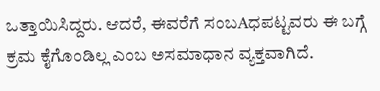ಒತ್ತಾಯಿಸಿದ್ದರು. ಆದರೆ, ಈವರೆಗೆ ಸಂಬAಧಪಟ್ಟವರು ಈ ಬಗ್ಗೆ ಕ್ರಮ ಕೈಗೊಂಡಿಲ್ಲ ಎಂಬ ಅಸಮಾಧಾನ ವ್ಯಕ್ತವಾಗಿದೆ.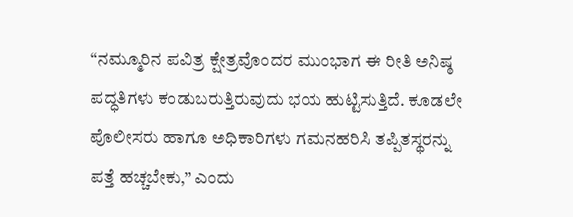“ನಮ್ಮೂರಿನ ಪವಿತ್ರ ಕ್ಷೇತ್ರವೊಂದರ ಮುಂಭಾಗ ಈ ರೀತಿ ಅನಿಷ್ಠ ಪದ್ಧತಿಗಳು ಕಂಡುಬರುತ್ತಿರುವುದು ಭಯ ಹುಟ್ಟಿಸುತ್ತಿದೆ. ಕೂಡಲೇ ಪೊಲೀಸರು ಹಾಗೂ ಅಧಿಕಾರಿಗಳು ಗಮನಹರಿಸಿ ತಪ್ಪಿತಸ್ಥರನ್ನು ಪತ್ತೆ ಹಚ್ಚಬೇಕು,” ಎಂದು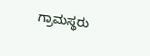ಗ್ರಾಮಸ್ಥರು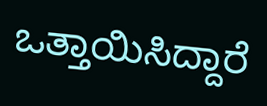ಒತ್ತಾಯಿಸಿದ್ದಾರೆ